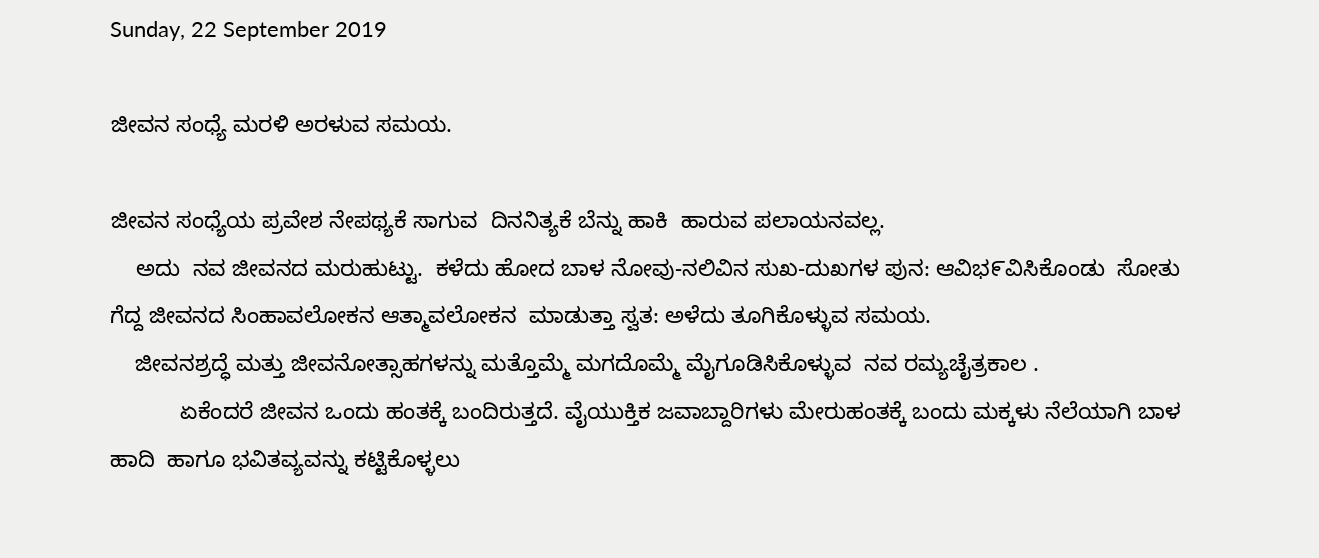Sunday, 22 September 2019

ಜೀವನ ಸಂಧ್ಯೆ ಮರಳಿ ಅರಳುವ ಸಮಯ.

ಜೀವನ ಸಂಧ್ಯೆಯ ಪ್ರವೇಶ ನೇಪಥ್ಯಕೆ ಸಾಗುವ  ದಿನನಿತ್ಯಕೆ ಬೆನ್ನು ಹಾಕಿ  ಹಾರುವ ಪಲಾಯನವಲ್ಲ.
    ಅದು  ನವ ಜೀವನದ ಮರುಹುಟ್ಟು.  ಕಳೆದು ಹೋದ ಬಾಳ ನೋವು-ನಲಿವಿನ ಸುಖ-ದುಖಗಳ ಪುನ: ಆವಿಭ೯ವಿಸಿಕೊಂಡು  ಸೋತು ಗೆದ್ದ ಜೀವನದ ಸಿಂಹಾವಲೋಕನ ಆತ್ಮಾವಲೋಕನ  ಮಾಡುತ್ತಾ ಸ್ವತ: ಅಳೆದು ತೂಗಿಕೊಳ್ಳುವ ಸಮಯ.
    ಜೀವನಶ್ರದ್ಧೆ ಮತ್ತು ಜೀವನೋತ್ಸಾಹಗಳನ್ನು ಮತ್ತೊಮ್ಮೆ ಮಗದೊಮ್ಮೆ ಮೈಗೂಡಿಸಿಕೊಳ್ಳುವ  ನವ ರಮ್ಯಚೈತ್ರಕಾಲ .
           ಏಕೆಂದರೆ ಜೀವನ ಒಂದು ಹಂತಕ್ಕೆ ಬಂದಿರುತ್ತದೆ. ವೈಯುಕ್ತಿಕ ಜವಾಬ್ದಾರಿಗಳು ಮೇರುಹಂತಕ್ಕೆ ಬಂದು ಮಕ್ಕಳು ನೆಲೆಯಾಗಿ ಬಾಳ ಹಾದಿ  ಹಾಗೂ ಭವಿತವ್ಯವನ್ನು ಕಟ್ಟಿಕೊಳ್ಳಲು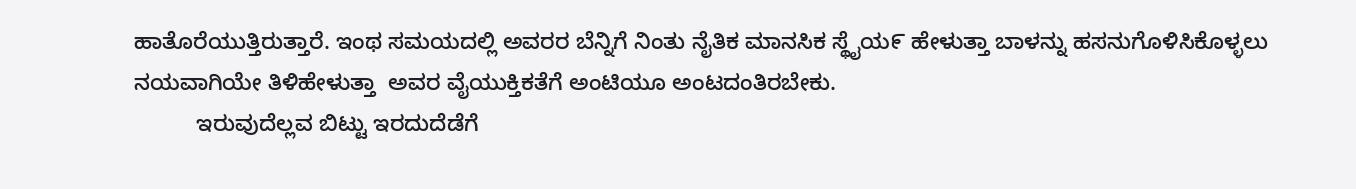ಹಾತೊರೆಯುತ್ತಿರುತ್ತಾರೆ. ಇಂಥ ಸಮಯದಲ್ಲಿ ಅವರರ ಬೆನ್ನಿಗೆ ನಿಂತು ನೈತಿಕ ಮಾನಸಿಕ ಸ್ಥೈಯ೯ ಹೇಳುತ್ತಾ ಬಾಳನ್ನು ಹಸನುಗೊಳಿಸಿಕೊಳ್ಳಲು ನಯವಾಗಿಯೇ ತಿಳಿಹೇಳುತ್ತಾ  ಅವರ ವೈಯುಕ್ತಿಕತೆಗೆ ಅಂಟಿಯೂ ಅಂಟದಂತಿರಬೇಕು.
          ಇರುವುದೆಲ್ಲವ ಬಿಟ್ಟು ಇರದುದೆಡೆಗೆ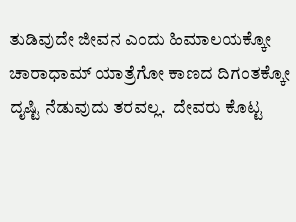ತುಡಿವುದೇ ಜೀವನ ಎಂದು ಹಿಮಾಲಯಕ್ಕೋ ಚಾರಾಧಾಮ್ ಯಾತ್ರೆಗೋ ಕಾಣದ ದಿಗಂತಕ್ಕೋ ದೖಷ್ಟಿ ನೆಡುವುದು ತರವಲ್ಲ.  ದೇವರು ಕೊಟ್ಟ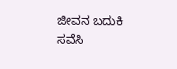ಜೀವನ ಬದುಕಿ ಸವೆಸಿ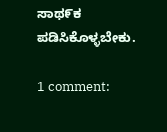ಸಾಥ೯ಕ ಪಡಿಸಿಕೊಳ್ಳಬೇಕು.

1 comment: